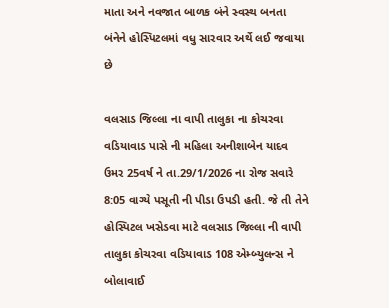માતા અને નવજાત બાળક બંને સ્વસ્થ બનતા બંનેને હોસ્પિટલમાં વધુ સારવાર અર્થે લઈ જવાયા છે

વલસાડ જિલ્લા ના વાપી તાલુકા ના કોચરવા વડિયાવાડ પાસે ની મહિલા અનીશાબેન યાદવ ઉમર 25વર્ષ ને તા.29/1/2026 ના રોજ સવારે
8:05 વાગ્યે પસૂતી ની પીડા ઉપડી હતી. જે તી તેને હોસ્પિટલ ખસેડવા માટે વલસાડ જિલ્લા ની વાપી તાલુકા કોચરવા વડિયાવાડ 108 એમ્બ્યુલન્સ ને બોલાવાઈ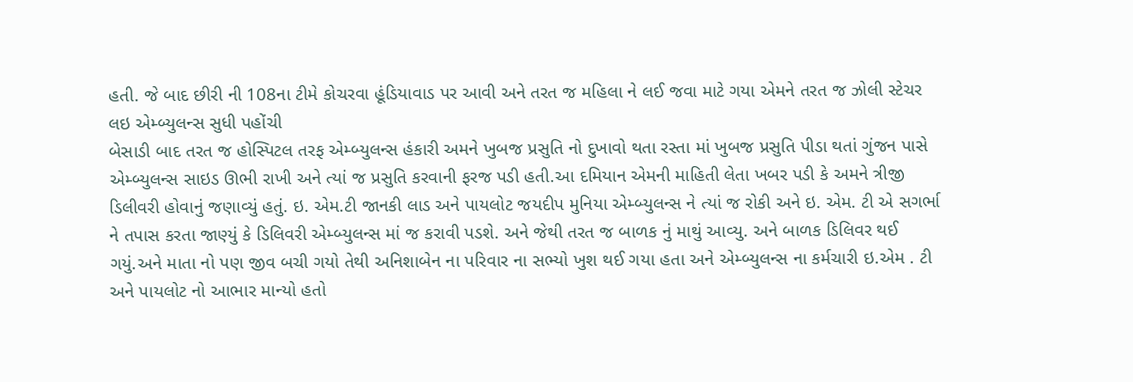હતી. જે બાદ છીરી ની 108ના ટીમે કોચરવા હૂંડિયાવાડ પર આવી અને તરત જ મહિલા ને લઈ જવા માટે ગયા એમને તરત જ ઝોલી સ્ટેચર લઇ એમ્બ્યુલન્સ સુધી પહોંચી
બેસાડી બાદ તરત જ હોસ્પિટલ તરફ એમ્બ્યુલન્સ હંકારી અમને ખુબજ પ્રસુતિ નો દુખાવો થતા રસ્તા માં ખુબજ પ્રસુતિ પીડા થતાં ગુંજન પાસે એમ્બ્યુલન્સ સાઇડ ઊભી રાખી અને ત્યાં જ પ્રસુતિ કરવાની ફરજ પડી હતી.આ દમિયાન એમની માહિતી લેતા ખબર પડી કે અમને ત્રીજી ડિલીવરી હોવાનું જણાવ્યું હતું. ઇ. એમ.ટી જાનકી લાડ અને પાયલોટ જયદીપ મુનિયા એમ્બ્યુલન્સ ને ત્યાં જ રોકી અને ઇ. એમ. ટી એ સગર્ભા ને તપાસ કરતા જાણ્યું કે ડિલિવરી એમ્બ્યુલન્સ માં જ કરાવી પડશે. અને જેથી તરત જ બાળક નું માથું આવ્યુ. અને બાળક ડિલિવર થઈ ગયું.અને માતા નો પણ જીવ બચી ગયો તેથી અનિશાબેન ના પરિવાર ના સભ્યો ખુશ થઈ ગયા હતા અને એમ્બ્યુલન્સ ના કર્મચારી ઇ.એમ . ટી અને પાયલોટ નો આભાર માન્યો હતો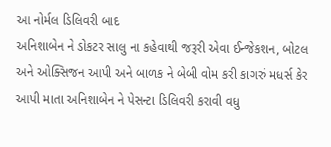આ નોર્મલ ડિલિવરી બાદ
અનિશાબેન ને ડોકટર સાલુ ના કહેવાથી જરૂરી એવા ઈન્જેકશન, બોટલ અને ઓક્સિજન આપી અને બાળક ને બેબી વોમ કરી કાગરું મધર્સ કેર આપી માતા અનિશાબેન ને પેસન્ટા ડિલિવરી કરાવી વધુ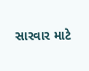સારવાર માટે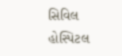સિવિલ હોસ્પિટલ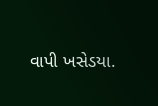વાપી ખસેડયા.